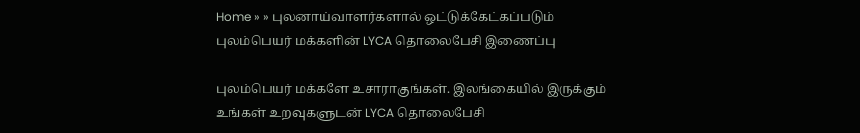Home » » புலனாய்வாளர்களால் ஒட்டுக்கேட்கப்படும் புலம்பெயர் மக்களின் LYCA தொலைபேசி இணைப்பு

புலம்பெயர் மக்களே உசாராகுங்கள். இலங்கையில் இருக்கும் உங்கள் உறவுகளுடன் LYCA தொலைபேசி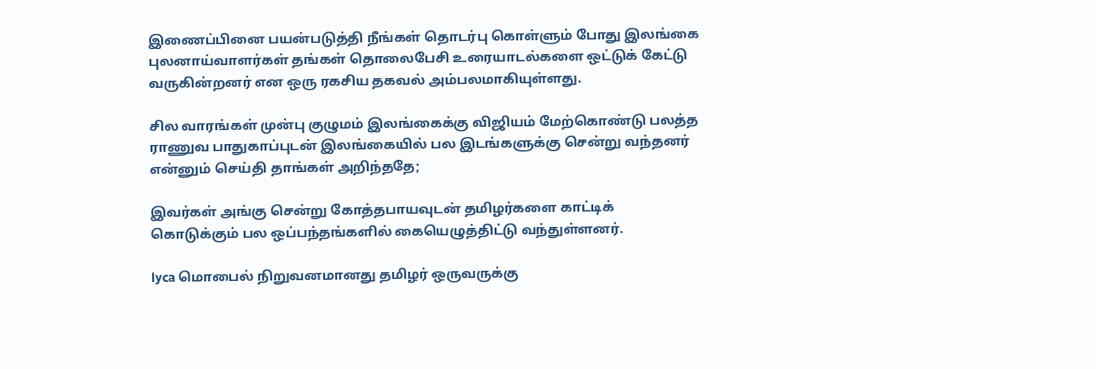இணைப்பினை பயன்படுத்தி நீங்கள் தொடர்பு கொள்ளும் போது இலங்கை புலனாய்வாளர்கள் தங்கள் தொலைபேசி உரையாடல்களை ஒட்டுக் கேட்டு வருகின்றனர் என ஒரு ரகசிய தகவல் அம்பலமாகியுள்ளது.

சில வாரங்கள் முன்பு குழுமம் இலங்கைக்கு விஜியம் மேற்கொண்டு பலத்த ராணுவ பாதுகாப்புடன் இலங்கையில் பல இடங்களுக்கு சென்று வந்தனர் என்னும் செய்தி தாங்கள் அறிந்ததே;

இவர்கள் அங்கு சென்று கோத்தபாயவுடன் தமிழர்களை காட்டிக்  கொடுக்கும் பல ஒப்பந்தங்களில் கையெழுத்திட்டு வந்துள்ளனர்.

lyca மொபைல் நிறுவனமானது தமிழர் ஒருவருக்கு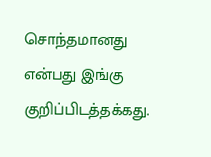சொந்தமானது என்பது இங்கு குறிப்பிடத்தக்கது.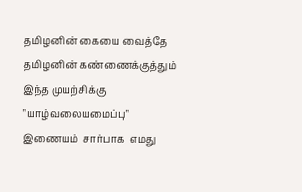தமிழனின் கையை வைத்தே தமிழனின் கண்ணைக்குத்தும் இந்த முயற்சிக்கு "யாழ்வலையமைப்பு" இணையம்  சார்பாக  எமது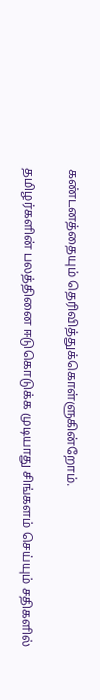கண்டனத்தையும் தெரிவித்துக்கொள்ளுகின்றோம்.

தமிழர்களின் பலத்தினை ஈடுகொடுக்க முடியாது சிங்களம் செய்யும் சதிகளில்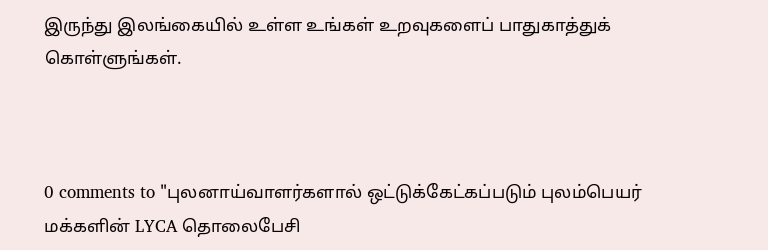இருந்து இலங்கையில் உள்ள உங்கள் உறவுகளைப் பாதுகாத்துக் கொள்ளுங்கள்.



0 comments to "புலனாய்வாளர்களால் ஒட்டுக்கேட்கப்படும் புலம்பெயர் மக்களின் LYCA தொலைபேசி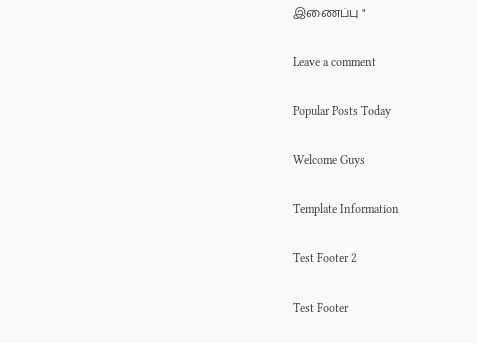இணைப்பு "

Leave a comment

Popular Posts Today

Welcome Guys

Template Information

Test Footer 2

Test Footer